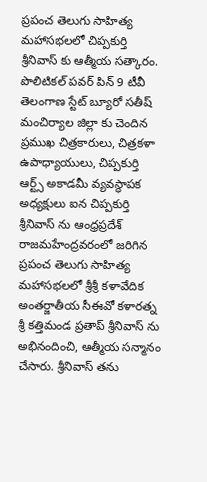ప్రపంచ తెలుగు సాహిత్య మహాసభలలో చిప్పకుర్తి శ్రీనివాస్ కు ఆత్మీయ సత్కారం.
పొలిటికల్ పవర్ పిన్ 9 టీవీ తెలంగాణ స్టేట్ బ్యూరో సతీష్
మంచిర్యాల జిల్లా కు చెందిన ప్రముఖ చిత్రకారులు, చిత్రకళా ఉపాధ్యాయులు, చిప్పకుర్తి ఆర్ట్స్ అకాడమీ వ్యవస్థాపక అధ్యక్షులు ఐన చిప్పకుర్తి శ్రీనివాస్ ను ఆంధ్రప్రదేశ్ రాజమహేంద్రవరంలో జరిగిన ప్రపంచ తెలుగు సాహిత్య మహాసభలలో శ్రీశ్రీ కళావేదిక అంతర్జాతీయ సీఈవో కళారత్న శ్రీ కత్తిమండ ప్రతాప్ శ్రీనివాస్ ను అభినందించి, ఆత్మీయ సన్మానం చేసారు. శ్రీనివాస్ తను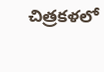చిత్రకళలో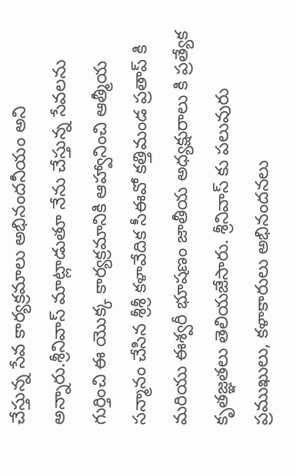చేస్తున్న సేవ కార్యక్రమాలు అభినందనీయం అని అన్నారు.శ్రీనివాస్ మాట్లాడుతూ నేను చేస్తున్న సేవలను గుర్తించి ఈ యొక్క కార్యక్రమానికి ఆహ్వానించి ఆత్మీయ సన్మానం చేసిన శ్రీశ్రీ కళావేదిక సీఈవో కత్తిమండ ప్రతాప్ కి మరియు ఈశ్వరీ భూషణం జాతీయ అధ్యక్షురాలు కి ప్రత్యేక కృతజ్ఞతలు తెలియజేసారు. శ్రీనివాస్ కు పలువురు ప్రముఖులు, కళాకారులు అభినందనలు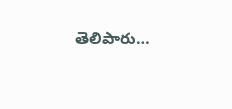తెలిపారు…